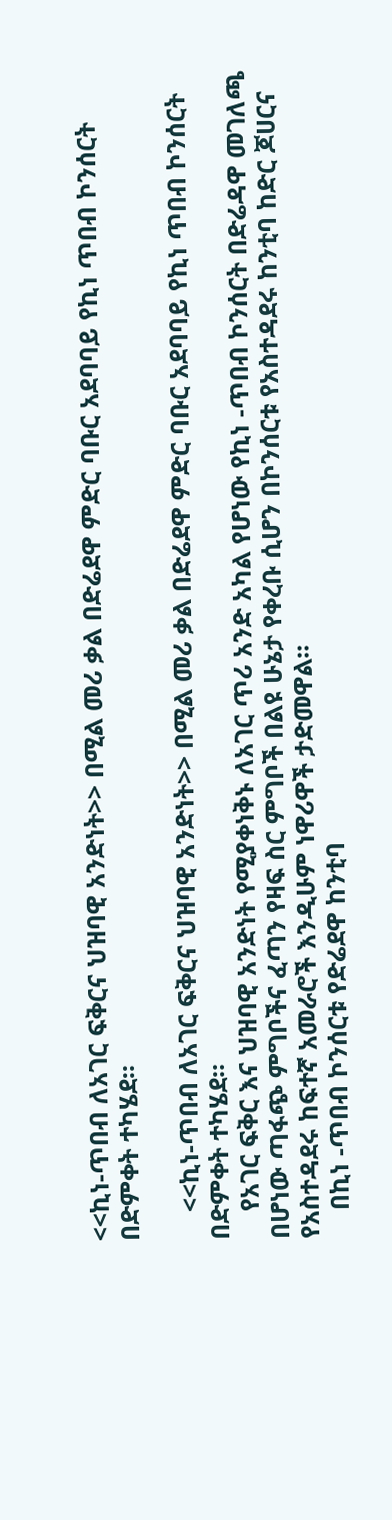<<ኪነ-ጥበብ ለአገር ፍቅርና ህዝባዊ አንድነት>> በሚል መሪ ቃል በድሬደዋ ምድር ባቡር አደባባይ የኪነ ጥበብ ኮንሰርት በድምቀት ተካሄደ።

    <<ኪነ-ጥበብ ለአገር ፍቅርና ህዝባዊ አንድነት>> በሚል መሪ ቃል በድሬደዋ ምድር ባቡር አደባባይ የኪነ ጥበብ ኮንሰርት በድምቀት ተካሄደ።
    የአገር ፍቅር እና ህዝባዊ አንድነት የሚያቀነቅኑ ለአገር ጥሪ አንድ አካል የሆነው የኪነ -ጥበብ ኮንሰርት በድሬዳዋ መገለጫ በሆነው ጣፋጭ ምግቦችና ፈጣን የዛፍ ስር ምግቦች በልዩ ሁኔታ የቀረቡ ሲሆን በኮንሰርቱ የአስተዳደሩ ከንቲባ ከድር ጆሀርና የአስተዳደሩ ከፍተኛ አመራሮች እንዲሁም ነዋሪዋች ታድመዋል።
    በኪነ -ጥበብ ኮንሰርቱ የድሬደዋ ከንቲባ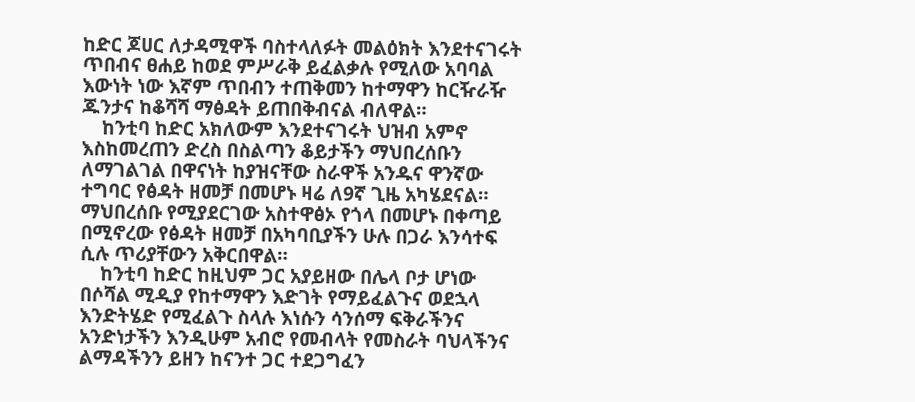ከድር ጆሀር ለታዳሚዋች ባስተላለፉት መልዕክት እንደተናገሩት ጥበብና ፀሐይ ከወደ ምሥራቅ ይፈልቃሉ የሚለው አባባል እውነት ነው እኛም ጥበብን ተጠቅመን ከተማዋን ከርዥራዥ ጁንታና ከቆሻሻ ማፅዳት ይጠበቅብናል ብለዋል።
    ከንቲባ ከድር አክለውም እንደተናገሩት ህዝብ አምኖ እስከመረጠን ድረስ በስልጣን ቆይታችን ማህበረሰቡን ለማገልገል በዋናነት ከያዝናቸው ስራዋች አንዱና ዋንኛው ተግባር የፅዳት ዘመቻ በመሆኑ ዛሬ ለ9ኛ ጊዜ አካሄደናል። ማህበረሰቡ የሚያደርገው አስተዋፅኦ የጎላ በመሆኑ በቀጣይ በሚኖረው የፅዳት ዘመቻ በአካባቢያችን ሁሉ በጋራ እንሳተፍ ሲሉ ጥሪያቸውን አቅርበዋል።
    ከንቲባ ከድር ከዚህም ጋር አያይዘው በሌላ ቦታ ሆነው በሶሻል ሚዲያ የከተማዋን እድገት የማይፈልጉና ወደኋላ እንድትሄድ የሚፈልጉ ስላሉ እነሱን ሳንሰማ ፍቅራችንና አንድነታችን እንዲሁም አብሮ የመብላት የመስራት ባህላችንና ልማዳችንን ይዘን ከናንተ ጋር ተደጋግፈን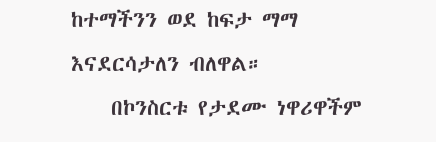ከተማችንን ወደ ከፍታ ማማ እናደርሳታለን ብለዋል።
    በኮንስርቱ የታደሙ ነዋሪዋችም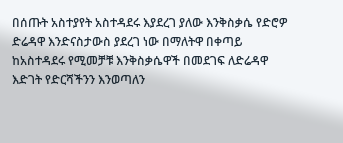በሰጡት አስተያየት አስተዳደሩ እያደረገ ያለው እንቅስቃሴ የድሮዎ ድሬዳዋ እንድናስታውስ ያደረገ ነው በማለትዋ በቀጣይ ከአስተዳደሩ የሚመቻቹ እንቅስቃሴዋች በመደገፍ ለድሬዳዋ እድገት የድርሻችንን እንወጣለን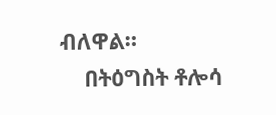ብለዋል።
    በትዕግስት ቶሎሳ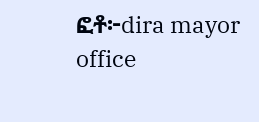ፎቶ፦dira mayor office